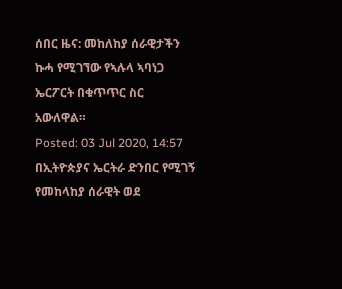ሰበር ዜና: መከለከያ ሰራዊታችን ኩሓ የሚገኘው የኣሉላ ኣባነጋ ኤርፖርት በቁጥጥር ስር አውለዋል።
Posted: 03 Jul 2020, 14:57
በኢትዮጵያና ኤርትራ ድንበር የሚገኝ የመከላከያ ሰራዊት ወደ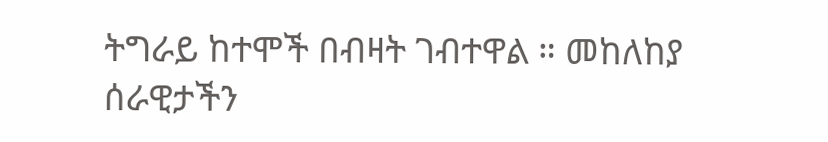ትግራይ ከተሞች በብዛት ገብተዋል ። መከለከያ ሰራዊታችን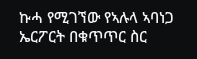ኩሓ የሚገኘው የኣሉላ ኣባነጋ ኤርፖርት በቁጥጥር ስር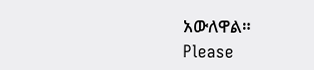አውለዋል።
Please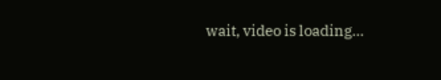wait, video is loading...